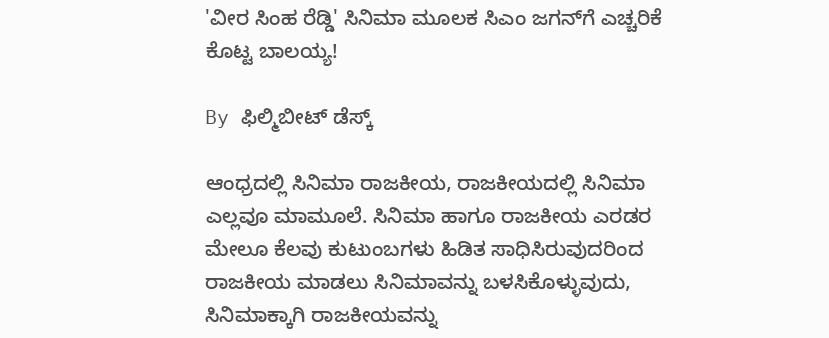'ವೀರ ಸಿಂಹ ರೆಡ್ಡಿ' ಸಿನಿಮಾ ಮೂಲಕ ಸಿಎಂ ಜಗನ್‌ಗೆ ಎಚ್ಚರಿಕೆ ಕೊಟ್ಟ ಬಾಲಯ್ಯ!

By ಫಿಲ್ಮಿಬೀಟ್ ಡೆಸ್ಕ್

ಆಂಧ್ರದಲ್ಲಿ ಸಿನಿಮಾ ರಾಜಕೀಯ, ರಾಜಕೀಯದಲ್ಲಿ ಸಿನಿಮಾ ಎಲ್ಲವೂ ಮಾಮೂಲೆ. ಸಿನಿಮಾ ಹಾಗೂ ರಾಜಕೀಯ ಎರಡರ ಮೇಲೂ ಕೆಲವು ಕುಟುಂಬಗಳು ಹಿಡಿತ ಸಾಧಿಸಿರುವುದರಿಂದ ರಾಜಕೀಯ ಮಾಡಲು ಸಿನಿಮಾವನ್ನು ಬಳಸಿಕೊಳ್ಳುವುದು, ಸಿನಿಮಾಕ್ಕಾಗಿ ರಾಜಕೀಯವನ್ನು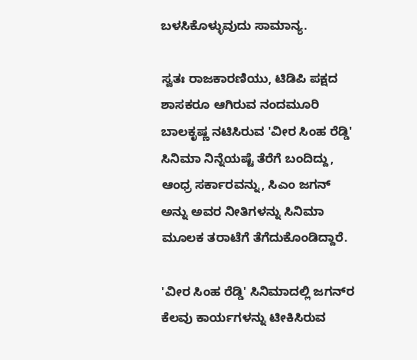ಬಳಸಿಕೊಳ್ಳುವುದು ಸಾಮಾನ್ಯ.

ಸ್ವತಃ ರಾಜಕಾರಣಿಯು, ಟಿಡಿಪಿ ಪಕ್ಷದ ಶಾಸಕರೂ ಆಗಿರುವ ನಂದಮೂರಿ ಬಾಲಕೃಷ್ಣ ನಟಿಸಿರುವ 'ವೀರ ಸಿಂಹ ರೆಡ್ಡಿ' ಸಿನಿಮಾ ನಿನ್ನೆಯಷ್ಟೆ ತೆರೆಗೆ ಬಂದಿದ್ದು, ಆಂಧ್ರ ಸರ್ಕಾರವನ್ನು, ಸಿಎಂ ಜಗನ್ ಅನ್ನು ಅವರ ನೀತಿಗಳನ್ನು ಸಿನಿಮಾ ಮೂಲಕ ತರಾಟೆಗೆ ತೆಗೆದುಕೊಂಡಿದ್ದಾರೆ.

'ವೀರ ಸಿಂಹ ರೆಡ್ಡಿ' ಸಿನಿಮಾದಲ್ಲಿ ಜಗನ್‌ರ ಕೆಲವು ಕಾರ್ಯಗಳನ್ನು ಟೀಕಿಸಿರುವ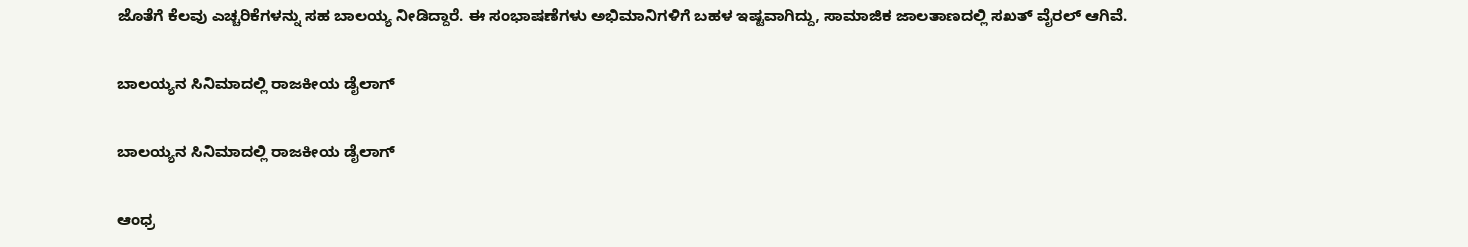ಜೊತೆಗೆ ಕೆಲವು ಎಚ್ಚರಿಕೆಗಳನ್ನು ಸಹ ಬಾಲಯ್ಯ ನೀಡಿದ್ದಾರೆ. ಈ ಸಂಭಾಷಣೆಗಳು ಅಭಿಮಾನಿಗಳಿಗೆ ಬಹಳ ಇಷ್ಟವಾಗಿದ್ದು, ಸಾಮಾಜಿಕ ಜಾಲತಾಣದಲ್ಲಿ ಸಖತ್ ವೈರಲ್ ಆಗಿವೆ.

ಬಾಲಯ್ಯನ ಸಿನಿಮಾದಲ್ಲಿ ರಾಜಕೀಯ ಡೈಲಾಗ್‌

ಬಾಲಯ್ಯನ ಸಿನಿಮಾದಲ್ಲಿ ರಾಜಕೀಯ ಡೈಲಾಗ್‌

ಆಂಧ್ರ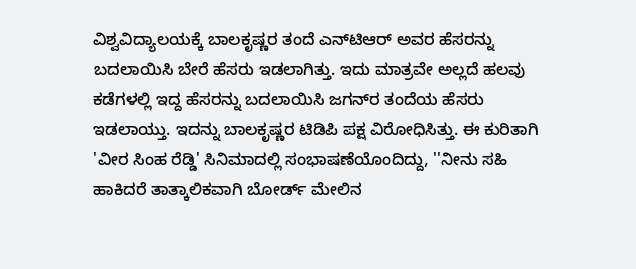ವಿಶ್ವವಿದ್ಯಾಲಯಕ್ಕೆ ಬಾಲಕೃಷ್ಣರ ತಂದೆ ಎನ್‌ಟಿಆರ್ ಅವರ ಹೆಸರನ್ನು ಬದಲಾಯಿಸಿ ಬೇರೆ ಹೆಸರು ಇಡಲಾಗಿತ್ತು. ಇದು ಮಾತ್ರವೇ ಅಲ್ಲದೆ ಹಲವು ಕಡೆಗಳಲ್ಲಿ ಇದ್ದ ಹೆಸರನ್ನು ಬದಲಾಯಿಸಿ ಜಗನ್‌ರ ತಂದೆಯ ಹೆಸರು ಇಡಲಾಯ್ತು. ಇದನ್ನು ಬಾಲಕೃಷ್ಣರ ಟಿಡಿಪಿ ಪಕ್ಷ ವಿರೋಧಿಸಿತ್ತು. ಈ ಕುರಿತಾಗಿ 'ವೀರ ಸಿಂಹ ರೆಡ್ಡಿ' ಸಿನಿಮಾದಲ್ಲಿ ಸಂಭಾಷಣೆಯೊಂದಿದ್ದು, ''ನೀನು ಸಹಿ ಹಾಕಿದರೆ ತಾತ್ಕಾಲಿಕವಾಗಿ ಬೋರ್ಡ್‌ ಮೇಲಿನ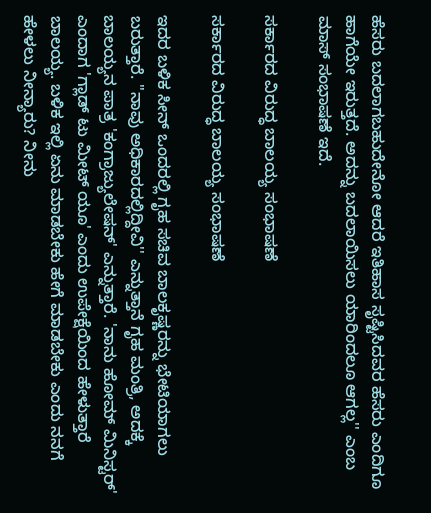ಹೆಸರು ಬದಲಾಗಬಹುದೇನೋ ಆದರೆ ಇತಿಹಾಸ ಸೃಷ್ಟಿಸಿದವರ ಹೆಸರು ಎಂದಿಗೂ ಹಾಗೆಯೇ ಇರುತ್ತದೆ. ಅದನ್ನು ಬದಲಾಯಿಸಲು ಯಾರಿಂದಲೂ ಆಗಲ್ಲ'' ಎಂಬ ಮಾಸ್ ಸಂಭಾಷಣೆ ಇದೆ.

ಸರ್ಕಾರದ ವಿರುದ್ಧ ಬಾಲಯ್ಯ ಸಂಭಾಷಣೆ

ಸರ್ಕಾರದ ವಿರುದ್ಧ ಬಾಲಯ್ಯ ಸಂಭಾಷಣೆ

ಇದರ ಬಳಿಕ ಸೀನ್ ಒಂದರಲ್ಲಿ ಗೃಹ ಸಚಿವ ಬಾಲಕೃಷ್ಣರನ್ನು ಭೇಟಿಯಾಗಲು ಬರುತ್ತಾರೆ. ''ನಾವು ಅಧಿಕಾರದಲ್ಲಿದ್ದೀವಿ'' ಎನ್ನುತ್ತಾನೆ ಗೃಹ ಮಂತ್ರಿ, ಅದಕ್ಕೆ ಬಾಲಯ್ಯನ ಪಾತ್ರ 'ಕಂಗ್ರಾಜ್ಯುಲೇಷನ್' ಎನ್ನುತ್ತಾರೆ. 'ನಾನು ಹೋಮ್ ಮಿನಿಸ್ಟರ್' ಎಂದಾಗ 'ಗ್ಲಾಡ್ ಟು ಮೀಟ್ ಯೂ' ಎಂದು ಉಪೇಕ್ಷೆಯಿಂದ ಹೇಳುತ್ತಾರೆ ಬಾಲಯ್ಯ. ಬಳಿಕ ಇಲ್ಲಿ ಏನು ಮಾಡಬೇಕು ಹೇಗೆ ಮಾಡಬೇಕು ಎಂದು ನನಗೆ ಹೇಳಲು ನೀನ್ಯಾರು? ನೀನು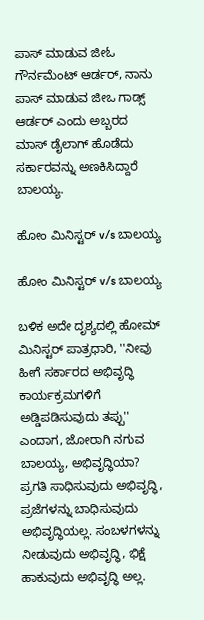ಪಾಸ್ ಮಾಡುವ ಜೀಓ ಗೌರ್ನಮೆಂಟ್ ಆರ್ಡರ್, ನಾನು ಪಾಸ್ ಮಾಡುವ ಜೀಒ ಗಾಡ್ಸ್ ಆರ್ಡರ್ ಎಂದು ಅಬ್ಬರದ ಮಾಸ್ ಡೈಲಾಗ್ ಹೊಡೆದು ಸರ್ಕಾರವನ್ನು ಅಣಕಿಸಿದ್ದಾರೆ ಬಾಲಯ್ಯ.

ಹೋಂ ಮಿನಿಸ್ಟರ್ v/s ಬಾಲಯ್ಯ

ಹೋಂ ಮಿನಿಸ್ಟರ್ v/s ಬಾಲಯ್ಯ

ಬಳಿಕ ಅದೇ ದೃಶ್ಯದಲ್ಲಿ ಹೋಮ್ ಮಿನಿಸ್ಟರ್ ಪಾತ್ರಧಾರಿ, ''ನೀವು ಹೀಗೆ ಸರ್ಕಾರದ ಅಭಿವೃದ್ಧಿ ಕಾರ್ಯಕ್ರಮಗಳಿಗೆ ಅಡ್ಡಿಪಡಿಸುವುದು ತಪ್ಪು'' ಎಂದಾಗ, ಜೋರಾಗಿ ನಗುವ ಬಾಲಯ್ಯ, ಅಭಿವೃದ್ಧಿಯಾ? ಪ್ರಗತಿ ಸಾಧಿಸುವುದು ಅಭಿವೃದ್ಧಿ, ಪ್ರಜೆಗಳನ್ನು ಬಾಧಿಸುವುದು ಅಭಿವೃದ್ಧಿಯಲ್ಲ. ಸಂಬಳಗಳನ್ನು ನೀಡುವುದು ಅಭಿವೃದ್ಧಿ, ಭಿಕ್ಷೆ ಹಾಕುವುದು ಅಭಿವೃದ್ಧಿ ಅಲ್ಲ.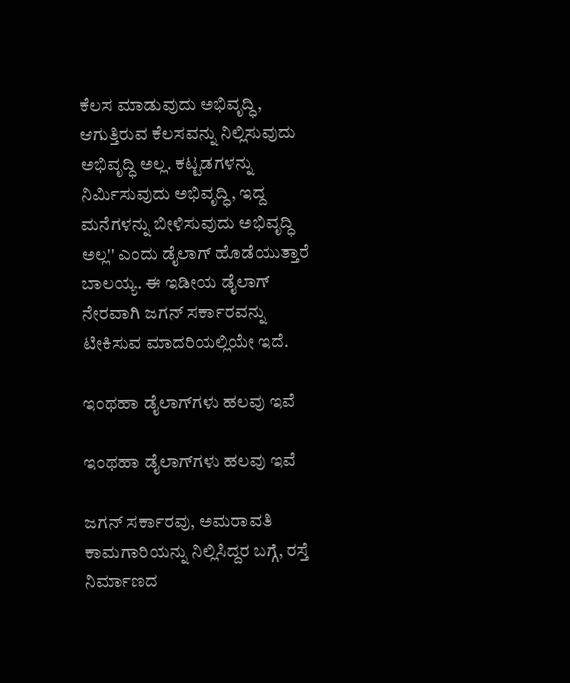ಕೆಲಸ ಮಾಡುವುದು ಅಭಿವೃದ್ಧಿ, ಆಗುತ್ತಿರುವ ಕೆಲಸವನ್ನು ನಿಲ್ಲಿಸುವುದು ಅಭಿವೃದ್ಧಿ ಅಲ್ಲ. ಕಟ್ಟಡಗಳನ್ನು ನಿರ್ಮಿಸುವುದು ಅಭಿವೃದ್ಧಿ, ಇದ್ದ ಮನೆಗಳನ್ನು ಬೀಳಿಸುವುದು ಅಭಿವೃದ್ಧಿ ಅಲ್ಲ'' ಎಂದು ಡೈಲಾಗ್ ಹೊಡೆಯುತ್ತಾರೆ ಬಾಲಯ್ಯ. ಈ ಇಡೀಯ ಡೈಲಾಗ್ ನೇರವಾಗಿ ಜಗನ್ ಸರ್ಕಾರವನ್ನು ಟೀಕಿಸುವ ಮಾದರಿಯಲ್ಲಿಯೇ ಇದೆ.

ಇಂಥಹಾ ಡೈಲಾಗ್‌ಗಳು ಹಲವು ಇವೆ

ಇಂಥಹಾ ಡೈಲಾಗ್‌ಗಳು ಹಲವು ಇವೆ

ಜಗನ್ ಸರ್ಕಾರವು, ಅಮರಾವತಿ ಕಾಮಗಾರಿಯನ್ನು ನಿಲ್ಲಿಸಿದ್ದರ ಬಗ್ಗೆ, ರಸ್ತೆ ನಿರ್ಮಾಣದ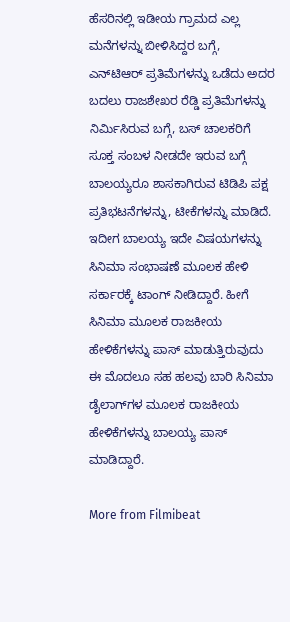ಹೆಸರಿನಲ್ಲಿ ಇಡೀಯ ಗ್ರಾಮದ ಎಲ್ಲ ಮನೆಗಳನ್ನು ಬೀಳಿಸಿದ್ದರ ಬಗ್ಗೆ, ಎನ್‌ಟಿಆರ್ ಪ್ರತಿಮೆಗಳನ್ನು ಒಡೆದು ಅದರ ಬದಲು ರಾಜಶೇಖರ ರೆಡ್ಡಿ ಪ್ರತಿಮೆಗಳನ್ನು ನಿರ್ಮಿಸಿರುವ ಬಗ್ಗೆ, ಬಸ್ ಚಾಲಕರಿಗೆ ಸೂಕ್ತ ಸಂಬಳ ನೀಡದೇ ಇರುವ ಬಗ್ಗೆ ಬಾಲಯ್ಯರೂ ಶಾಸಕಾಗಿರುವ ಟಿಡಿಪಿ ಪಕ್ಷ ಪ್ರತಿಭಟನೆಗಳನ್ನು, ಟೀಕೆಗಳನ್ನು ಮಾಡಿದೆ. ಇದೀಗ ಬಾಲಯ್ಯ ಇದೇ ವಿಷಯಗಳನ್ನು ಸಿನಿಮಾ ಸಂಭಾಷಣೆ ಮೂಲಕ ಹೇಳಿ ಸರ್ಕಾರಕ್ಕೆ ಟಾಂಗ್ ನೀಡಿದ್ದಾರೆ. ಹೀಗೆ ಸಿನಿಮಾ ಮೂಲಕ ರಾಜಕೀಯ ಹೇಳಿಕೆಗಳನ್ನು ಪಾಸ್ ಮಾಡುತ್ತಿರುವುದು ಈ ಮೊದಲೂ ಸಹ ಹಲವು ಬಾರಿ ಸಿನಿಮಾ ಡೈಲಾಗ್‌ಗಳ ಮೂಲಕ ರಾಜಕೀಯ ಹೇಳಿಕೆಗಳನ್ನು ಬಾಲಯ್ಯ ಪಾಸ್ ಮಾಡಿದ್ದಾರೆ.

More from Filmibeat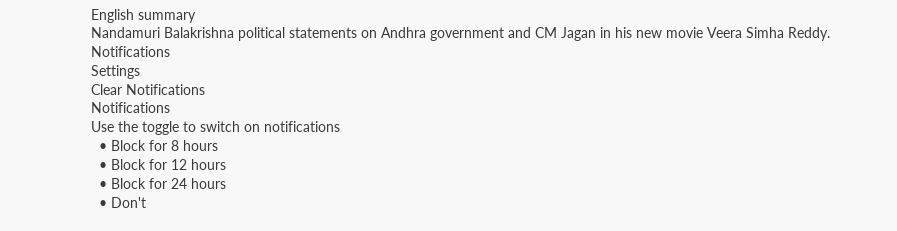English summary
Nandamuri Balakrishna political statements on Andhra government and CM Jagan in his new movie Veera Simha Reddy.
Notifications
Settings
Clear Notifications
Notifications
Use the toggle to switch on notifications
  • Block for 8 hours
  • Block for 12 hours
  • Block for 24 hours
  • Don't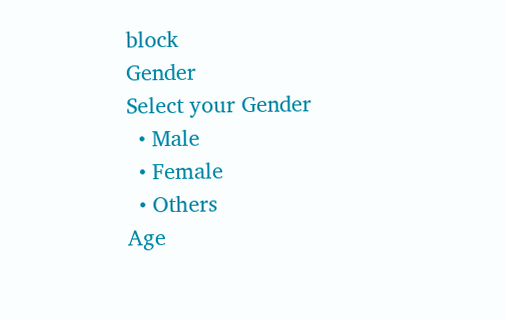block
Gender
Select your Gender
  • Male
  • Female
  • Others
Age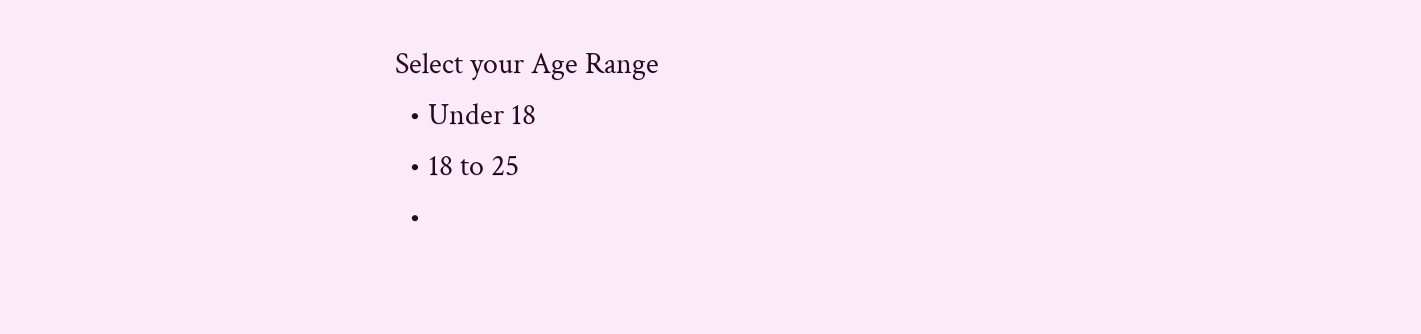Select your Age Range
  • Under 18
  • 18 to 25
  •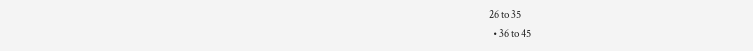26 to 35
  • 36 to 45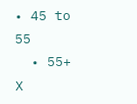• 45 to 55
  • 55+
X